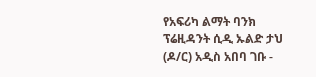የአፍሪካ ልማት ባንክ ፕሬዚዳንት ሲዲ ኡልድ ታህ (ዶ/ር) አዲስ አበባ ገቡ -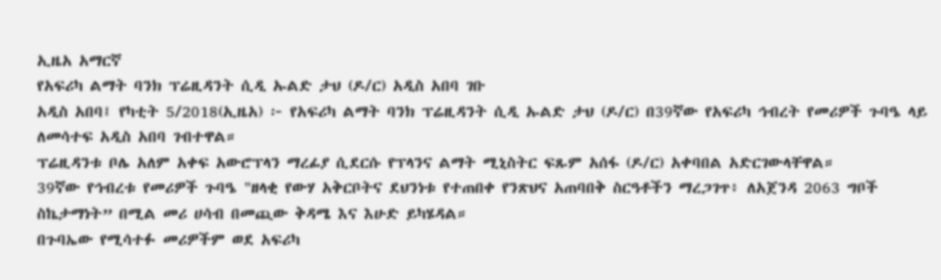ኢዜአ አማርኛ
የአፍሪካ ልማት ባንክ ፕሬዚዳንት ሲዲ ኡልድ ታህ (ዶ/ር) አዲስ አበባ ገቡ
አዲስ አበባ፤ የካቲት 5/2018(ኢዜአ) ፦ የአፍሪካ ልማት ባንክ ፕሬዚዳንት ሲዲ ኡልድ ታህ (ዶ/ር) በ39ኛው የአፍሪካ ኅብረት የመሪዎች ጉባዔ ላይ ለመሳተፍ አዲስ አበባ ገብተዋል።
ፕሬዚዳንቱ ቦሌ አለም አቀፍ አውሮፕላን ማረፊያ ሲደርሱ የፕላንና ልማት ሚኒስትር ፍጹም አሰፋ (ዶ/ር) አቀባበል አድርገውላቸዋል።
39ኛው የኅብረቱ የመሪዎች ጉባዔ "ዘላቂ የውሃ አቅርቦትና ደህንነቱ የተጠበቀ የንጽህና አጠባበቅ ስርዓቶችን ማረጋገጥ፥ ለአጀንዳ 2063 ግቦች ስኬታማነት” በሚል መሪ ሀሳብ በመጪው ቅዳሜ እና እሁድ ይካሄዳል።
በጉባኤው የሚሳተፉ መሪዎችም ወደ አፍሪካ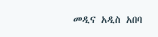መዲና አዲስ አበባ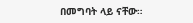በመግባት ላይ ናቸው።